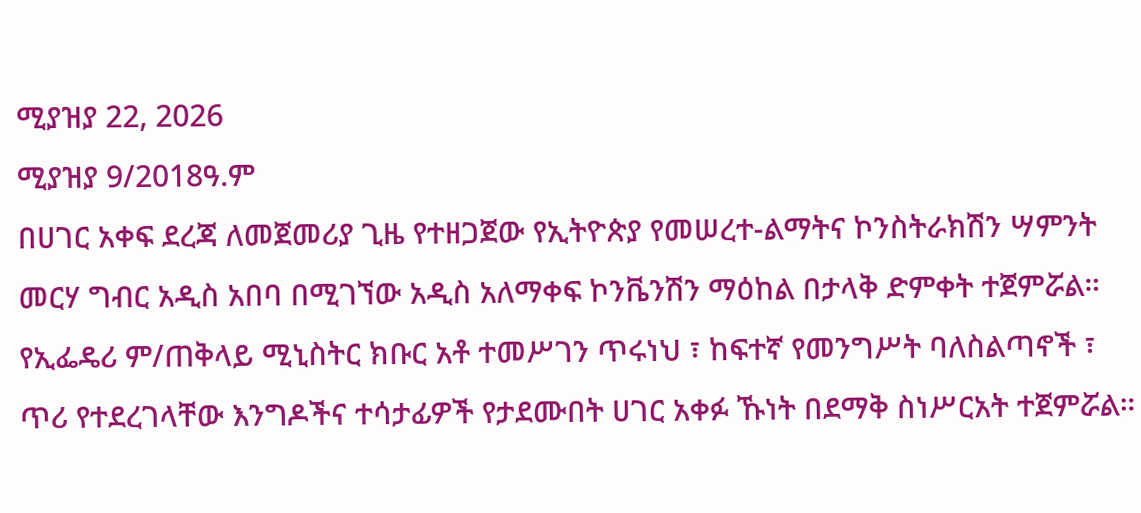ሚያዝያ 22, 2026
ሚያዝያ 9/2018ዓ.ም
በሀገር አቀፍ ደረጃ ለመጀመሪያ ጊዜ የተዘጋጀው የኢትዮጵያ የመሠረተ-ልማትና ኮንስትራክሽን ሣምንት መርሃ ግብር አዲስ አበባ በሚገኘው አዲስ አለማቀፍ ኮንቬንሽን ማዕከል በታላቅ ድምቀት ተጀምሯል።
የኢፌዴሪ ም/ጠቅላይ ሚኒስትር ክቡር አቶ ተመሥገን ጥሩነህ ፣ ከፍተኛ የመንግሥት ባለስልጣኖች ፣ ጥሪ የተደረገላቸው እንግዶችና ተሳታፊዎች የታደሙበት ሀገር አቀፉ ኹነት በደማቅ ስነሥርአት ተጀምሯል።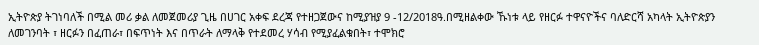ኢትዮጵያ ትገነባለች በሚል መሪ ቃል ለመጀመሪያ ጊዜ በሀገር አቀፍ ደረጃ የተዘጋጀውና ከሚያዝያ 9 -12/2018ዓ.በሚዘልቀው ኹነቱ ላይ የዘርፉ ተዋናዮችና ባለድርሻ አካላት ኢትዮጵያን ለመገንባት ፣ ዘርፉን በፈጠራ፣ በፍጥነት እና በጥራት ለማላቅ የተደመረ ሃሳብ የሚያፈልቁበት፣ ተሞክሮ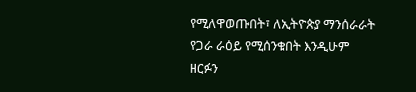የሚለዋወጡበት፣ ለኢትዮጵያ ማንሰራራት የጋራ ራዕይ የሚሰንቁበት እንዲሁም ዘርፉን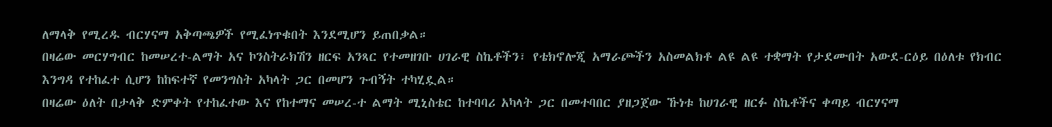ለማላቅ የሚረዱ ብርሃናማ አቅጣጫዎች የሚፈነጥቁበት እንደሚሆን ይጠበቃል።
በዛሬው መርሃግብር ከመሠረተ-ልማት አና ኮንስትራክሽን ዘርፍ አንጻር የተመዘገቡ ሀገራዊ ስኬቶችን፣ የቴክኖሎጂ አማራጮችን አስመልክቶ ልዩ ልዩ ተቋማት የታደሙበት አውደ-ርዕይ በዕለቱ የክብር እንግዳ የተከፈተ ሲሆን ከከፍተኛ የመንግስት አካላት ጋር በመሆን ጉብኝት ተካሂዷል።
በዛሬው ዕለት በታላቅ ድምቀት የተከፈተው እና የከተማና መሠረ-ተ ልማት ሚኒስቴር ከተባባሪ አካላት ጋር በመተባበር ያዘጋጀው ኹነቱ ከሀገራዊ ዘርፉ ስኬቶችና ቀጣይ ብርሃናማ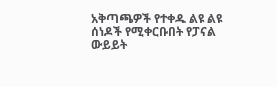አቅጣጫዎች የተቀዱ ልዩ ልዩ ሰነዶች የሚቀርቡበት የፓናል ውይይት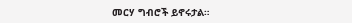መርሃ ግብሮች ይኖሩታል።